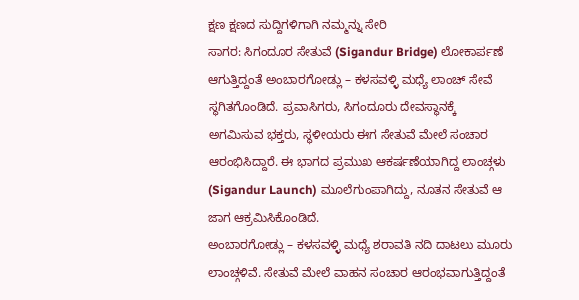ಕ್ಷಣ ಕ್ಷಣದ ಸುದ್ದಿಗಳಿಗಾಗಿ ನಮ್ಮನ್ನು ಸೇರಿ
ಸಾಗರ: ಸಿಗಂದೂರ ಸೇತುವೆ (Sigandur Bridge) ಲೋಕಾರ್ಪಣೆ ಆಗುತ್ತಿದ್ದಂತೆ ಅಂಬಾರಗೋಡ್ಲು – ಕಳಸವಳ್ಳಿ ಮಧ್ಯೆ ಲಾಂಚ್ ಸೇವೆ ಸ್ಥಗಿತಗೊಂಡಿದೆ. ಪ್ರವಾಸಿಗರು, ಸಿಗಂದೂರು ದೇವಸ್ಥಾನಕ್ಕೆ ಅಗಮಿಸುವ ಭಕ್ತರು, ಸ್ಥಳೀಯರು ಈಗ ಸೇತುವೆ ಮೇಲೆ ಸಂಚಾರ ಆರಂಭಿಸಿದ್ದಾರೆ. ಈ ಭಾಗದ ಪ್ರಮುಖ ಆಕರ್ಷಣೆಯಾಗಿದ್ದ ಲಾಂಚ್ಗಳು (Sigandur Launch) ಮೂಲೆಗುಂಪಾಗಿದ್ದು, ನೂತನ ಸೇತುವೆ ಆ ಜಾಗ ಆಕ್ರಮಿಸಿಕೊಂಡಿದೆ.
ಅಂಬಾರಗೋಡ್ಲು – ಕಳಸವಳ್ಳಿ ಮಧ್ಯೆ ಶರಾವತಿ ನದಿ ದಾಟಲು ಮೂರು ಲಾಂಚ್ಗಳಿವೆ. ಸೇತುವೆ ಮೇಲೆ ವಾಹನ ಸಂಚಾರ ಆರಂಭವಾಗುತ್ತಿದ್ದಂತೆ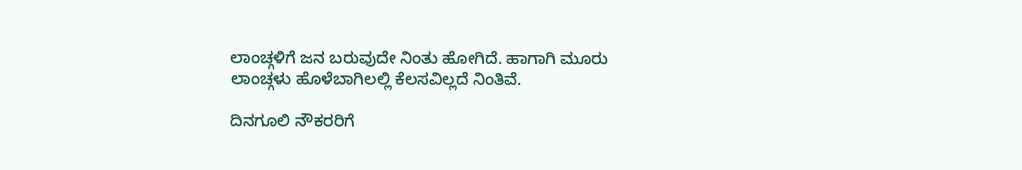ಲಾಂಚ್ಗಳಿಗೆ ಜನ ಬರುವುದೇ ನಿಂತು ಹೋಗಿದೆ. ಹಾಗಾಗಿ ಮೂರು ಲಾಂಚ್ಗಳು ಹೊಳೆಬಾಗಿಲಲ್ಲಿ ಕೆಲಸವಿಲ್ಲದೆ ನಿಂತಿವೆ.

ದಿನಗೂಲಿ ನೌಕರರಿಗೆ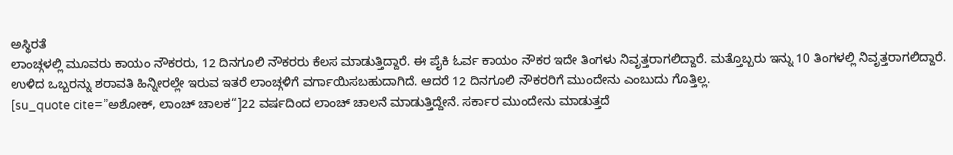ಅಸ್ಥಿರತೆ
ಲಾಂಚ್ಗಳಲ್ಲಿ ಮೂವರು ಕಾಯಂ ನೌಕರರು, 12 ದಿನಗೂಲಿ ನೌಕರರು ಕೆಲಸ ಮಾಡುತ್ತಿದ್ದಾರೆ. ಈ ಪೈಕಿ ಓರ್ವ ಕಾಯಂ ನೌಕರ ಇದೇ ತಿಂಗಳು ನಿವೃತ್ತರಾಗಲಿದ್ದಾರೆ. ಮತ್ತೊಬ್ಬರು ಇನ್ನು 10 ತಿಂಗಳಲ್ಲಿ ನಿವೃತ್ತರಾಗಲಿದ್ದಾರೆ. ಉಳಿದ ಒಬ್ಬರನ್ನು ಶರಾವತಿ ಹಿನ್ನೀರಲ್ಲೇ ಇರುವ ಇತರೆ ಲಾಂಚ್ಗಳಿಗೆ ವರ್ಗಾಯಿಸಬಹುದಾಗಿದೆ. ಆದರೆ 12 ದಿನಗೂಲಿ ನೌಕರರಿಗೆ ಮುಂದೇನು ಎಂಬುದು ಗೊತ್ತಿಲ್ಲ.
[su_quote cite=”ಅಶೋಕ್, ಲಾಂಚ್ ಚಾಲಕ“]22 ವರ್ಷದಿಂದ ಲಾಂಚ್ ಚಾಲನೆ ಮಾಡುತ್ತಿದ್ದೇನೆ. ಸರ್ಕಾರ ಮುಂದೇನು ಮಾಡುತ್ತದೆ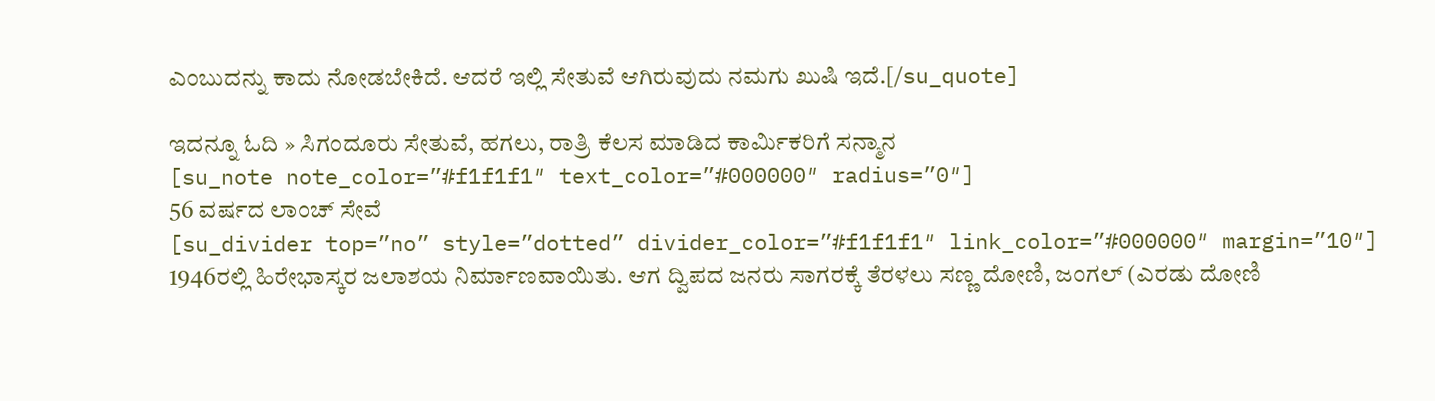ಎಂಬುದನ್ನು ಕಾದು ನೋಡಬೇಕಿದೆ. ಆದರೆ ಇಲ್ಲಿ ಸೇತುವೆ ಆಗಿರುವುದು ನಮಗು ಖುಷಿ ಇದೆ.[/su_quote]

ಇದನ್ನೂ ಓದಿ » ಸಿಗಂದೂರು ಸೇತುವೆ, ಹಗಲು, ರಾತ್ರಿ ಕೆಲಸ ಮಾಡಿದ ಕಾರ್ಮಿಕರಿಗೆ ಸನ್ಮಾನ
[su_note note_color=”#f1f1f1″ text_color=”#000000″ radius=”0″]
56 ವರ್ಷದ ಲಾಂಚ್ ಸೇವೆ
[su_divider top=”no” style=”dotted” divider_color=”#f1f1f1″ link_color=”#000000″ margin=”10″]
1946ರಲ್ಲಿ ಹಿರೇಭಾಸ್ಕರ ಜಲಾಶಯ ನಿರ್ಮಾಣವಾಯಿತು. ಆಗ ದ್ವಿಪದ ಜನರು ಸಾಗರಕ್ಕೆ ತೆರಳಲು ಸಣ್ಣ ದೋಣಿ, ಜಂಗಲ್ (ಎರಡು ದೋಣಿ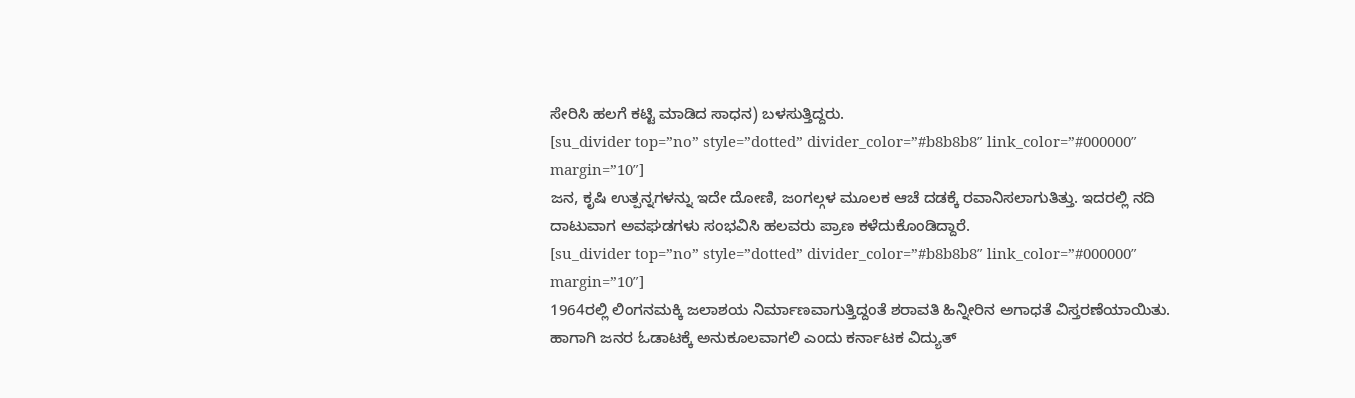ಸೇರಿಸಿ ಹಲಗೆ ಕಟ್ಟಿ ಮಾಡಿದ ಸಾಧನ) ಬಳಸುತ್ತಿದ್ದರು.
[su_divider top=”no” style=”dotted” divider_color=”#b8b8b8″ link_color=”#000000″ margin=”10″]
ಜನ, ಕೃಷಿ ಉತ್ಪನ್ನಗಳನ್ನು ಇದೇ ದೋಣಿ, ಜಂಗಲ್ಗಳ ಮೂಲಕ ಆಚೆ ದಡಕ್ಕೆ ರವಾನಿಸಲಾಗುತಿತ್ತು. ಇದರಲ್ಲಿ ನದಿ ದಾಟುವಾಗ ಅವಘಡಗಳು ಸಂಭವಿಸಿ ಹಲವರು ಪ್ರಾಣ ಕಳೆದುಕೊಂಡಿದ್ದಾರೆ.
[su_divider top=”no” style=”dotted” divider_color=”#b8b8b8″ link_color=”#000000″ margin=”10″]
1964ರಲ್ಲಿ ಲಿಂಗನಮಕ್ಕಿ ಜಲಾಶಯ ನಿರ್ಮಾಣವಾಗುತ್ತಿದ್ದಂತೆ ಶರಾವತಿ ಹಿನ್ನೀರಿನ ಅಗಾಧತೆ ವಿಸ್ತರಣೆಯಾಯಿತು. ಹಾಗಾಗಿ ಜನರ ಓಡಾಟಕ್ಕೆ ಅನುಕೂಲವಾಗಲಿ ಎಂದು ಕರ್ನಾಟಕ ವಿದ್ಯುತ್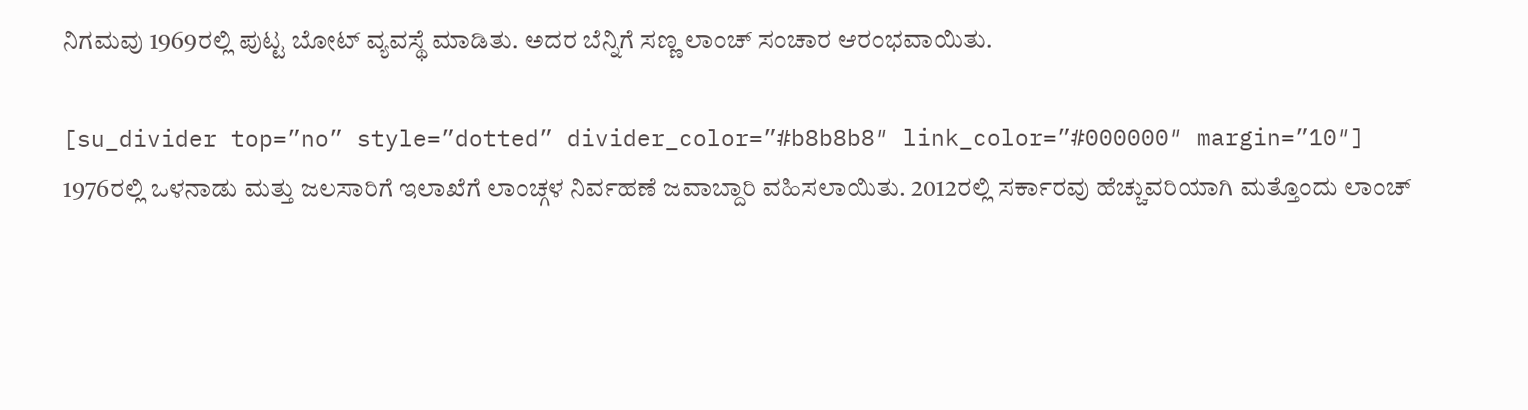ನಿಗಮವು 1969ರಲ್ಲಿ ಪುಟ್ಟ ಬೋಟ್ ವ್ಯವಸ್ಥೆ ಮಾಡಿತು. ಅದರ ಬೆನ್ನಿಗೆ ಸಣ್ಣ ಲಾಂಚ್ ಸಂಚಾರ ಆರಂಭವಾಯಿತು.

[su_divider top=”no” style=”dotted” divider_color=”#b8b8b8″ link_color=”#000000″ margin=”10″]
1976ರಲ್ಲಿ ಒಳನಾಡು ಮತ್ತು ಜಲಸಾರಿಗೆ ಇಲಾಖೆಗೆ ಲಾಂಚ್ಗಳ ನಿರ್ವಹಣೆ ಜವಾಬ್ದಾರಿ ವಹಿಸಲಾಯಿತು. 2012ರಲ್ಲಿ ಸರ್ಕಾರವು ಹೆಚ್ಚುವರಿಯಾಗಿ ಮತ್ತೊಂದು ಲಾಂಚ್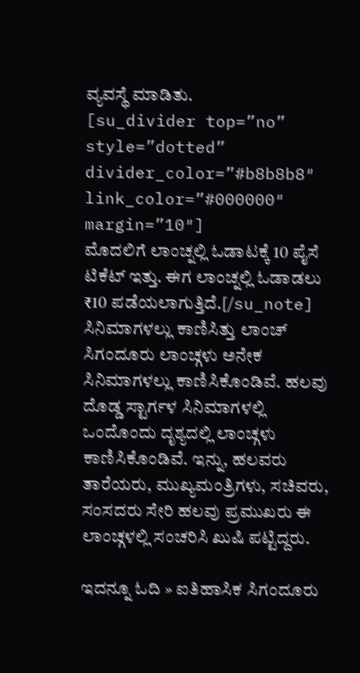ವ್ಯವಸ್ಥೆ ಮಾಡಿತು.
[su_divider top=”no” style=”dotted” divider_color=”#b8b8b8″ link_color=”#000000″ margin=”10″]
ಮೊದಲಿಗೆ ಲಾಂಚ್ನಲ್ಲಿ ಓಡಾಟಕ್ಕೆ 10 ಪೈಸೆ ಟಿಕೆಟ್ ಇತ್ತು. ಈಗ ಲಾಂಚ್ನಲ್ಲಿ ಓಡಾಡಲು ₹10 ಪಡೆಯಲಾಗುತ್ತಿದೆ.[/su_note]
ಸಿನಿಮಾಗಳಲ್ಲು ಕಾಣಿಸಿತ್ತು ಲಾಂಚ್
ಸಿಗಂದೂರು ಲಾಂಚ್ಗಳು ಅನೇಕ ಸಿನಿಮಾಗಳಲ್ಲು ಕಾಣಿಸಿಕೊಂಡಿವೆ. ಹಲವು ದೊಡ್ಡ ಸ್ಟಾರ್ಗಳ ಸಿನಿಮಾಗಳಲ್ಲಿ ಒಂದೊಂದು ದೃಶ್ಯದಲ್ಲಿ ಲಾಂಚ್ಗಳು ಕಾಣಿಸಿಕೊಂಡಿವೆ. ಇನ್ನು, ಹಲವರು ತಾರೆಯರು, ಮುಖ್ಯಮಂತ್ರಿಗಳು, ಸಚಿವರು, ಸಂಸದರು ಸೇರಿ ಹಲವು ಪ್ರಮುಖರು ಈ ಲಾಂಚ್ಗಳಲ್ಲಿ ಸಂಚರಿಸಿ ಖುಷಿ ಪಟ್ಟಿದ್ದರು.

ಇದನ್ನೂ ಓದಿ » ಐತಿಹಾಸಿಕ ಸಿಗಂದೂರು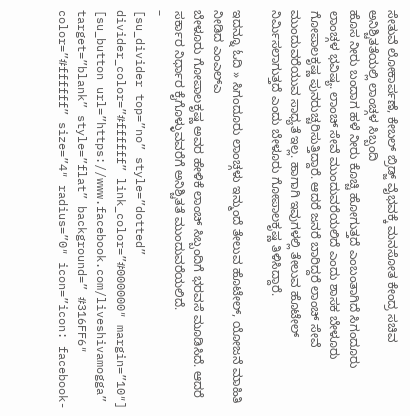ಸೇತುವೆ ಲೋಕಾರ್ಪಣೆ, ಕೇಬಲ್ ಬ್ರಿಡ್ಜ್ ವೈಭವಕ್ಕೆ ಮನಸೋತ ಕೇಂದ್ರ ಸಚಿವ
ಅನಿಶ್ಚಿತತೆಯಲ್ಲಿ ಲಾಂಚ್ಗಳ ಸಿಬ್ಬಂದಿ
ಹೊಸ ನೀರು ಬಂದಾಗ ಹಳೆ ನೀರು ಕೊಚ್ಚಿ ಹೋಗುತ್ತದೆ ಎಂಬಂತಾಗಿದೆ ಸಿಗಂದೂರು ಲಾಂಚ್ಗಳ ಭವಿಷ್ಯ. ಲಾಂಚ್ ಸೇವೆ ಮುಂದುವರೆಯಲಿದೆ ಎಂದು ಶಾಸಕ ಬೇಳೂರು ಗೋಪಾಲಕೃಷ್ಣ ಪುನರುಚ್ಚರಿಸುತ್ತಿದ್ದಾರೆ. ಆದರೆ ಜನರೆ ಬಾರಿದ್ದರೆ ಲಾಂಚ್ ಸೇವೆ ಮುಂದುವರೆಯುವ ಸಾಧ್ಯತೆ ಇಲ್ಲ. ಹಾಗಾಗಿ ಇವುಗಳಲ್ಲಿ ತೇಲುವ ಹೊಟೇಲ್ ನಿರ್ಮಿಸಲಾಗುತ್ತದೆ ಎಂದು ಬೇಳೂರು ಗೋಪಾಲಕೃಷ್ಣ ತಿಳಿಸಿದ್ದಾರೆ.

ಇದನ್ನೂ ಓದಿ » ಸಿಗಂದೂರು ಲಾಂಚ್ಗಳು ಇನ್ಮುಂದೆ ತೇಲುವ ಹೊಟೇಲ್, ಯೋಜನೆ ಮಾಹಿತಿ ನೀಡಿದ ಎಂಎಲ್ಎ
ಬೇಳೂರು ಗೋಪಾಲಕೃಷ್ಣ ಅವರ ಹೇಳಿಕೆ ಲಾಂಚ್ ಸಿಬ್ಬಂದಿಗೆ ಭರವಸೆ ಮೂಡಿಸಿದೆ. ಆದರೆ ಸರ್ಕಾರ ನಿರ್ಧಾರ ಕೈಗೊಳ್ಳುವವರೆಗೆ ಅನಿಶ್ಚಿತತೆ ಮುಂದುವರೆಯಲಿದೆ.
–
[su_divider top=”no” style=”dotted” divider_color=”#ffffff” link_color=”#000000″ margin=”10″]
[su_button url=”https://www.facebook.com/liveshivamogga” target=”blank” style=”flat” background=” #316FF6″ color=”#ffffff” size=”4″ radius=”0″ icon=”icon: facebook-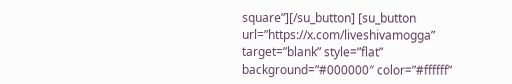square”][/su_button] [su_button url=”https://x.com/liveshivamogga” target=”blank” style=”flat” background=”#000000″ color=”#ffffff”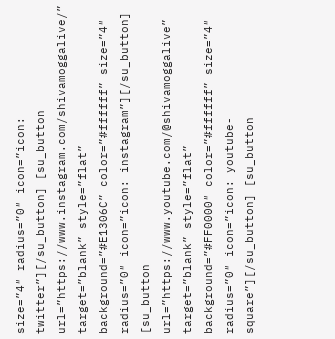size=”4″ radius=”0″ icon=”icon: twitter”][/su_button] [su_button url=”https://www.instagram.com/shivamoggalive/” target=”blank” style=”flat” background=”#E1306C” color=”#ffffff” size=”4″ radius=”0″ icon=”icon: instagram”][/su_button] [su_button url=”https://www.youtube.com/@shivamoggalive” target=”blank” style=”flat” background=”#FF0000″ color=”#ffffff” size=”4″ radius=”0″ icon=”icon: youtube-square”][/su_button] [su_button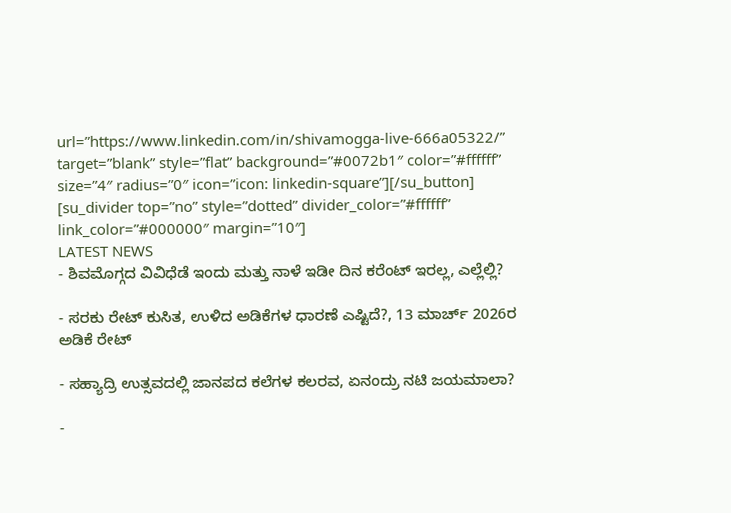url=”https://www.linkedin.com/in/shivamogga-live-666a05322/” target=”blank” style=”flat” background=”#0072b1″ color=”#ffffff” size=”4″ radius=”0″ icon=”icon: linkedin-square”][/su_button]
[su_divider top=”no” style=”dotted” divider_color=”#ffffff” link_color=”#000000″ margin=”10″]
LATEST NEWS
- ಶಿವಮೊಗ್ಗದ ವಿವಿಧೆಡೆ ಇಂದು ಮತ್ತು ನಾಳೆ ಇಡೀ ದಿನ ಕರೆಂಟ್ ಇರಲ್ಲ, ಎಲ್ಲೆಲ್ಲಿ?

- ಸರಕು ರೇಟ್ ಕುಸಿತ, ಉಳಿದ ಅಡಿಕೆಗಳ ಧಾರಣೆ ಎಷ್ಟಿದೆ?, 13 ಮಾರ್ಚ್ 2026ರ ಅಡಿಕೆ ರೇಟ್

- ಸಹ್ಯಾದ್ರಿ ಉತ್ಸವದಲ್ಲಿ ಜಾನಪದ ಕಲೆಗಳ ಕಲರವ, ಏನಂದ್ರು ನಟಿ ಜಯಮಾಲಾ?

-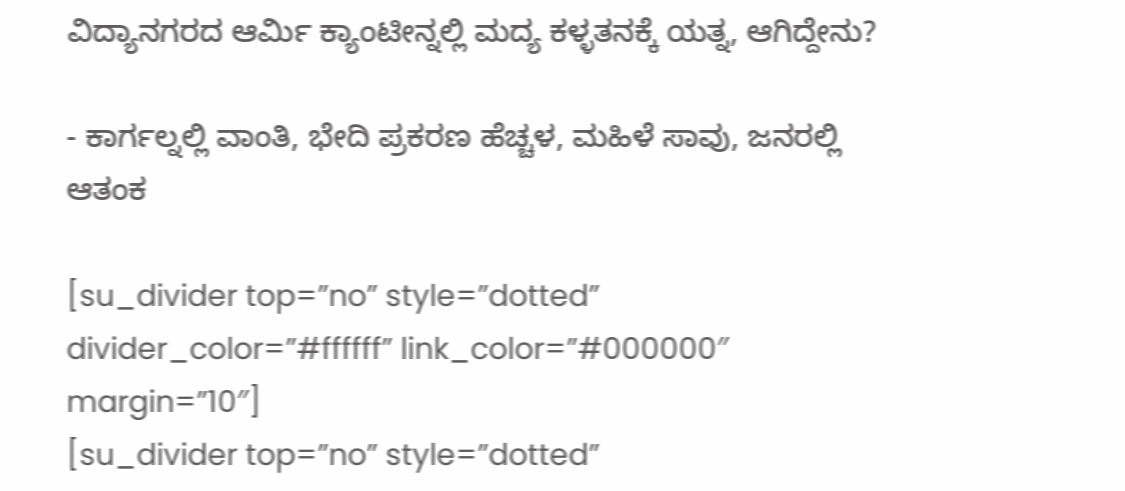ವಿದ್ಯಾನಗರದ ಆರ್ಮಿ ಕ್ಯಾಂಟೀನ್ನಲ್ಲಿ ಮದ್ಯ ಕಳ್ಳತನಕ್ಕೆ ಯತ್ನ, ಆಗಿದ್ದೇನು?

- ಕಾರ್ಗಲ್ನಲ್ಲಿ ವಾಂತಿ, ಭೇದಿ ಪ್ರಕರಣ ಹೆಚ್ಚಳ, ಮಹಿಳೆ ಸಾವು, ಜನರಲ್ಲಿ ಆತಂಕ

[su_divider top=”no” style=”dotted” divider_color=”#ffffff” link_color=”#000000″ margin=”10″]
[su_divider top=”no” style=”dotted”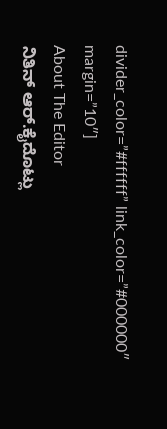divider_color=”#ffffff” link_color=”#000000″ margin=”10″]
About The Editor
ನಿತಿನ್ ಆರ್.ಕೈದೊಟ್ಲು